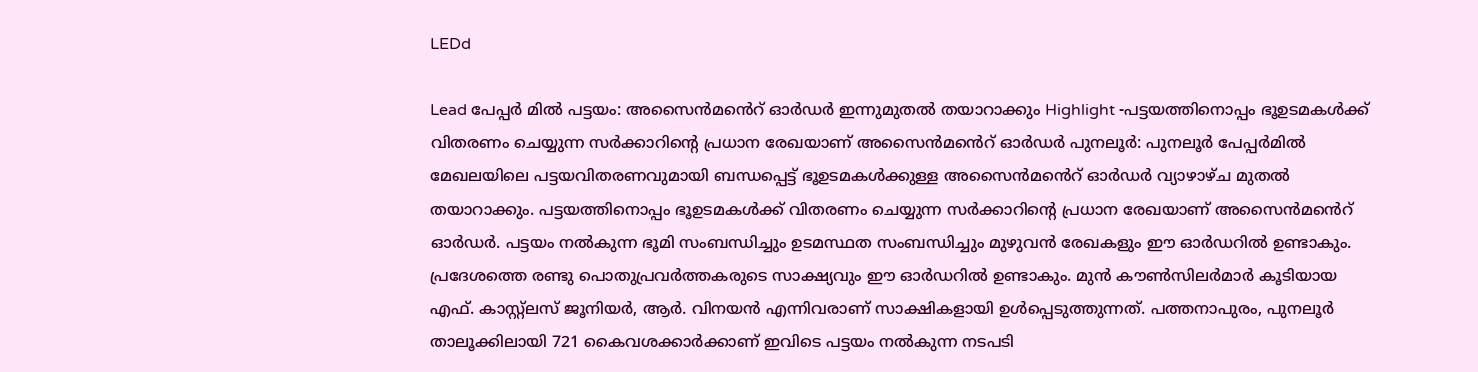LEDd

Lead പേപ്പർ മിൽ പട്ടയം: അസൈൻമൻെറ് ഓർഡർ ഇന്നുമുതൽ തയാറാക്കും Highlight -പട്ടയത്തിനൊപ്പം ഭൂഉടമകൾക്ക് വിതരണം ചെയ്യുന്ന സർക്കാറിന്‍റെ പ്രധാന രേഖയാണ് അസൈൻമൻെറ് ഓർഡർ പുനലൂർ: പുനലൂർ പേപ്പർമിൽ മേഖലയിലെ പട്ടയവിതരണവുമായി ബന്ധപ്പെട്ട് ഭൂഉടമകൾക്കുള്ള അസൈൻമൻെറ് ഓർഡർ വ്യാഴാഴ്ച മുതൽ തയാറാക്കും. പട്ടയത്തിനൊപ്പം ഭൂഉടമകൾക്ക് വിതരണം ചെയ്യുന്ന സർക്കാറിന്‍റെ പ്രധാന രേഖയാണ് അസൈൻമൻെറ് ഓർഡർ. പട്ടയം നൽകുന്ന ഭൂമി സംബന്ധിച്ചും ഉടമസ്ഥത സംബന്ധിച്ചും മുഴുവൻ രേഖകളും ഈ ഓർഡറിൽ ഉണ്ടാകും. പ്രദേശത്തെ രണ്ടു പൊതുപ്രവർത്തകരുടെ സാക്ഷ്യവും ഈ ഓർഡറിൽ ഉണ്ടാകും. മുൻ കൗൺസിലർമാർ കൂടിയായ എഫ്. കാസ്റ്റ്ലസ് ജൂനിയർ, ആർ. വിന‍യൻ എന്നിവരാണ് സാക്ഷികളായി ഉൾപ്പെടുത്തുന്നത്. പത്തനാപുരം, പുനലൂർ താലൂക്കിലായി 721 കൈവശക്കാർക്കാണ് ഇവിടെ പട്ടയം നൽകുന്ന നടപടി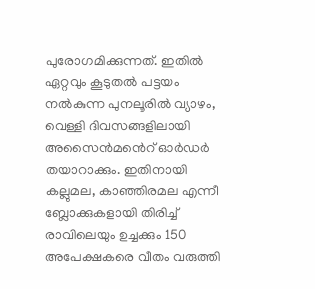പുരോഗമിക്കുന്നത്. ഇതിൽ ഏറ്റവും കൂടുതൽ പട്ടയം നൽകുന്ന പുനലൂരിൽ വ്യാഴം, വെള്ളി ദിവസങ്ങളിലായി അസൈൻമൻെറ് ഓർഡർ തയാറാക്കും. ഇതിനായി കല്ലുമല, കാഞ്ഞിരമല എന്നീ ബ്ലോക്കുകളായി തിരിച്ച് രാവിലെയും ഉച്ചക്കും 150 അപേക്ഷകരെ വീതം വരുത്തി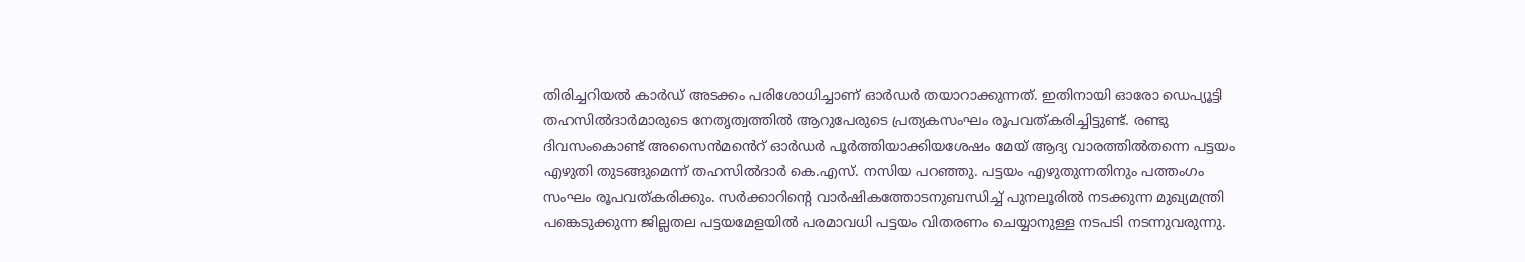തിരിച്ചറിയൽ കാർഡ് അടക്കം പരിശോധിച്ചാണ് ഓർഡർ തയാറാക്കുന്നത്. ഇതിനായി ഓരോ ഡെപ്യൂട്ടി തഹസിൽദാർമാരുടെ നേതൃത്വത്തിൽ ആറുപേരുടെ പ്രത്യകസംഘം രൂപവത്കരിച്ചിട്ടുണ്ട്. രണ്ടു ദിവസംകൊണ്ട് അസൈൻമൻെറ് ഓർഡർ പൂർത്തിയാക്കിയശേഷം മേയ് ആദ്യ വാരത്തിൽതന്നെ പട്ടയം എഴുതി തുടങ്ങുമെന്ന് തഹസിൽദാർ കെ.എസ്. നസിയ പറഞ്ഞു. പട്ടയം എഴുതുന്നതിനും പത്തംഗം സംഘം രൂപവത്കരിക്കും. സർക്കാറിന്‍റെ വാർഷികത്തോടനുബന്ധിച്ച് പുനലൂരിൽ നടക്കുന്ന മുഖ്യമന്ത്രി പങ്കെടുക്കുന്ന ജില്ലതല പട്ടയമേളയിൽ പരമാവധി പട്ടയം വിതരണം ചെയ്യാനുള്ള നടപടി നടന്നുവരുന്നു.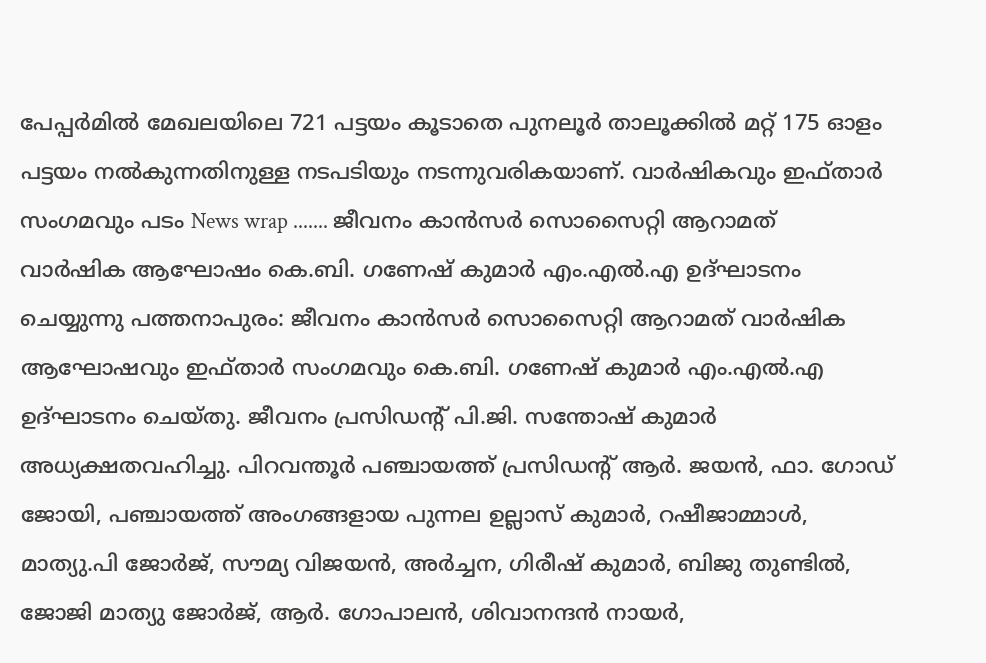പേപ്പർമിൽ മേഖലയിലെ 721 പട്ടയം കൂടാതെ പുനലൂർ താലൂക്കിൽ മറ്റ് 175 ഓളം പട്ടയം നൽകുന്നതിനുള്ള നടപടിയും നടന്നുവരികയാണ്. വാര്‍ഷികവും ഇഫ്താര്‍ സംഗമവും പടം News wrap ....... ജീവനം കാൻസർ സൊസൈറ്റി ആറാമത് വാർഷിക ആഘോഷം കെ.ബി. ഗണേഷ് കുമാർ എം.എല്‍.എ ഉദ്ഘാടനം ചെയ്യുന്നു പത്തനാപുരം: ജീവനം കാൻസർ സൊസൈറ്റി ആറാമത് വാർഷിക ആഘോഷവും ഇഫ്താർ സംഗമവും കെ.ബി. ഗണേഷ് കുമാർ എം.എല്‍.എ ഉദ്ഘാടനം ചെയ്തു. ജീവനം പ്രസിഡന്‍റ് പി.ജി. സന്തോഷ് കുമാർ അധ്യക്ഷതവഹിച്ചു. പിറവന്തൂർ പഞ്ചായത്ത് പ്രസിഡന്‍റ് ആർ. ജയൻ, ഫാ. ഗോഡ് ജോയി, പഞ്ചായത്ത് അംഗങ്ങളായ പുന്നല ഉല്ലാസ് കുമാർ, റഷീജാമ്മാൾ, മാത്യു.പി ജോർജ്, സൗമ്യ വിജയൻ, അർച്ചന, ഗിരീഷ് കുമാര്‍, ബിജു തുണ്ടിൽ, ജോജി മാത്യു ജോർജ്, ആർ. ഗോപാലൻ, ശിവാനന്ദൻ നായർ,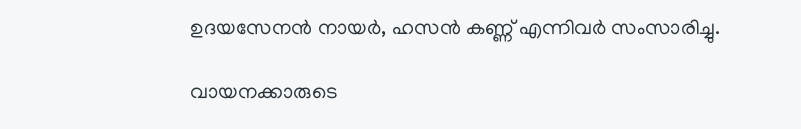ഉദയസേനൻ നായർ, ഹസൻ കണ്ണ് എന്നിവർ സംസാരിച്ചു.

വായനക്കാരുടെ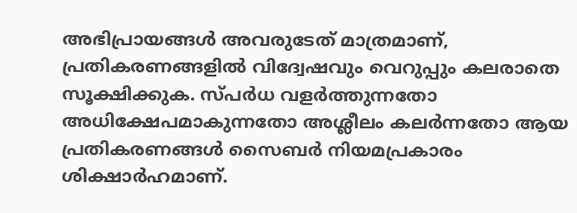അഭിപ്രായങ്ങള്‍ അവരുടേത് മാത്രമാണ്, പ്രതികരണങ്ങളിൽ വിദ്വേഷവും വെറുപ്പും കലരാതെ സൂക്ഷിക്കുക. സ്പർധ വളർത്തുന്നതോ അധിക്ഷേപമാകുന്നതോ അശ്ലീലം കലർന്നതോ ആയ പ്രതികരണങ്ങൾ സൈബർ നിയമപ്രകാരം ശിക്ഷാർഹമാണ്.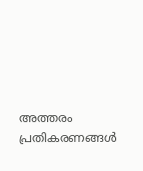അത്തരം പ്രതികരണങ്ങൾ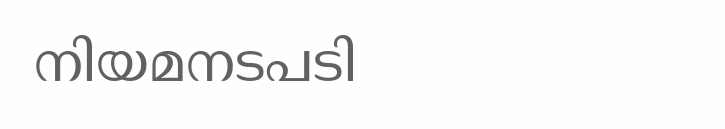നിയമനടപടി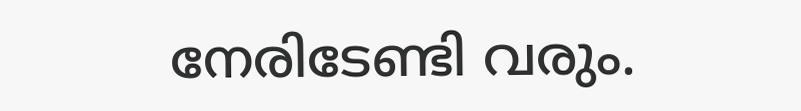നേരിടേണ്ടി വരും.